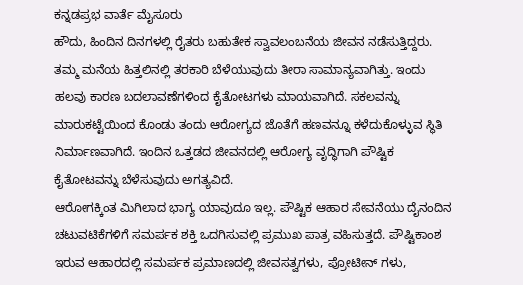ಕನ್ನಡಪ್ರಭ ವಾರ್ತೆ ಮೈಸೂರು
ಹೌದು, ಹಿಂದಿನ ದಿನಗಳಲ್ಲಿ ರೈತರು ಬಹುತೇಕ ಸ್ವಾವಲಂಬನೆಯ ಜೀವನ ನಡೆಸುತ್ತಿದ್ದರು. ತಮ್ಮ ಮನೆಯ ಹಿತ್ತಲಿನಲ್ಲಿ ತರಕಾರಿ ಬೆಳೆಯುವುದು ತೀರಾ ಸಾಮಾನ್ಯವಾಗಿತ್ತು. ಇಂದು ಹಲವು ಕಾರಣ ಬದಲಾವಣೆಗಳಿಂದ ಕೈತೋಟಗಳು ಮಾಯವಾಗಿದೆ. ಸಕಲವನ್ನು ಮಾರುಕಟ್ಟೆಯಿಂದ ಕೊಂಡು ತಂದು ಆರೋಗ್ಯದ ಜೊತೆಗೆ ಹಣವನ್ನೂ ಕಳೆದುಕೊಳ್ಳುವ ಸ್ಥಿತಿ ನಿರ್ಮಾಣವಾಗಿದೆ. ಇಂದಿನ ಒತ್ತಡದ ಜೀವನದಲ್ಲಿ ಆರೋಗ್ಯ ವೃದ್ಧಿಗಾಗಿ ಪೌಷ್ಟಿಕ ಕೈತೋಟವನ್ನು ಬೆಳೆಸುವುದು ಅಗತ್ಯವಿದೆ.
ಆರೋಗಕ್ಕಿಂತ ಮಿಗಿಲಾದ ಭಾಗ್ಯ ಯಾವುದೂ ಇಲ್ಲ. ಪೌಷ್ಟಿಕ ಆಹಾರ ಸೇವನೆಯು ದೈನಂದಿನ ಚಟುವಟಿಕೆಗಳಿಗೆ ಸಮರ್ಪಕ ಶಕ್ತಿ ಒದಗಿಸುವಲ್ಲಿ ಪ್ರಮುಖ ಪಾತ್ರ ವಹಿಸುತ್ತದೆ. ಪೌಷ್ಟಿಕಾಂಶ ಇರುವ ಆಹಾರದಲ್ಲಿ ಸಮರ್ಪಕ ಪ್ರಮಾಣದಲ್ಲಿ ಜೀವಸತ್ವಗಳು, ಪ್ರೋಟೀನ್ ಗಳು,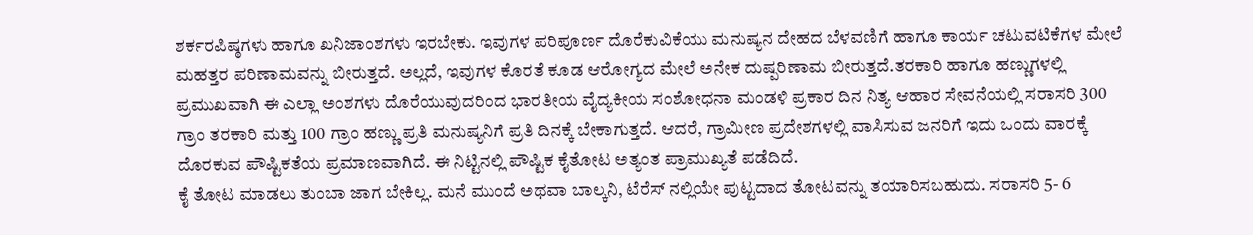ಶರ್ಕರಪಿಷ್ಠಗಳು ಹಾಗೂ ಖನಿಜಾಂಶಗಳು ಇರಬೇಕು. ಇವುಗಳ ಪರಿಪೂರ್ಣ ದೊರೆಕುವಿಕೆಯು ಮನುಷ್ಯನ ದೇಹದ ಬೆಳವಣಿಗೆ ಹಾಗೂ ಕಾರ್ಯ ಚಟುವಟಿಕೆಗಳ ಮೇಲೆ ಮಹತ್ತರ ಪರಿಣಾಮವನ್ನು ಬೀರುತ್ತದೆ. ಅಲ್ಲದೆ, ಇವುಗಳ ಕೊರತೆ ಕೂಡ ಆರೋಗ್ಯದ ಮೇಲೆ ಅನೇಕ ದುಷ್ಪರಿಣಾಮ ಬೀರುತ್ತದೆ.ತರಕಾರಿ ಹಾಗೂ ಹಣ್ಣುಗಳಲ್ಲಿ ಪ್ರಮುಖವಾಗಿ ಈ ಎಲ್ಲಾ ಅಂಶಗಳು ದೊರೆಯುವುದರಿಂದ ಭಾರತೀಯ ವೈದ್ಯಕೀಯ ಸಂಶೋಧನಾ ಮಂಡಳಿ ಪ್ರಕಾರ ದಿನ ನಿತ್ಯ ಆಹಾರ ಸೇವನೆಯಲ್ಲಿ ಸರಾಸರಿ 300 ಗ್ರಾಂ ತರಕಾರಿ ಮತ್ತು 100 ಗ್ರಾಂ ಹಣ್ಣು ಪ್ರತಿ ಮನುಷ್ಯನಿಗೆ ಪ್ರತಿ ದಿನಕ್ಕೆ ಬೇಕಾಗುತ್ತದೆ. ಆದರೆ, ಗ್ರಾಮೀಣ ಪ್ರದೇಶಗಳಲ್ಲಿ ವಾಸಿಸುವ ಜನರಿಗೆ ಇದು ಒಂದು ವಾರಕ್ಕೆ ದೊರಕುವ ಪೌಷ್ಟಿಕತೆಯ ಪ್ರಮಾಣವಾಗಿದೆ. ಈ ನಿಟ್ಟಿನಲ್ಲಿ ಪೌಷ್ಟಿಕ ಕೈತೋಟ ಅತ್ಯಂತ ಪ್ರಾಮುಖ್ಯತೆ ಪಡೆದಿದೆ.
ಕೈ ತೋಟ ಮಾಡಲು ತುಂಬಾ ಜಾಗ ಬೇಕಿಲ್ಲ. ಮನೆ ಮುಂದೆ ಅಥವಾ ಬಾಲ್ಕನಿ, ಟೆರೆಸ್ ನಲ್ಲಿಯೇ ಪುಟ್ಟದಾದ ತೋಟವನ್ನು ತಯಾರಿಸಬಹುದು. ಸರಾಸರಿ 5- 6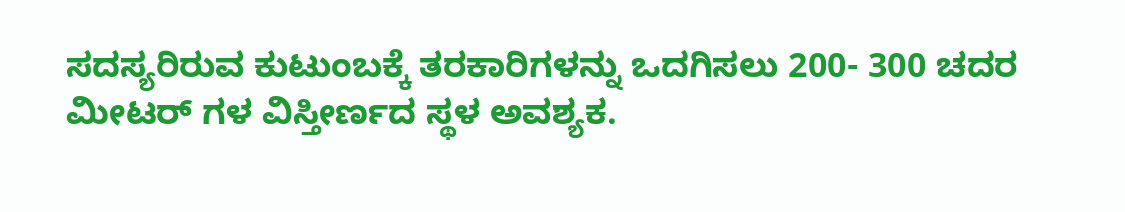ಸದಸ್ಯರಿರುವ ಕುಟುಂಬಕ್ಕೆ ತರಕಾರಿಗಳನ್ನು ಒದಗಿಸಲು 200- 300 ಚದರ ಮೀಟರ್ ಗಳ ವಿಸ್ತೀರ್ಣದ ಸ್ಥಳ ಅವಶ್ಯಕ.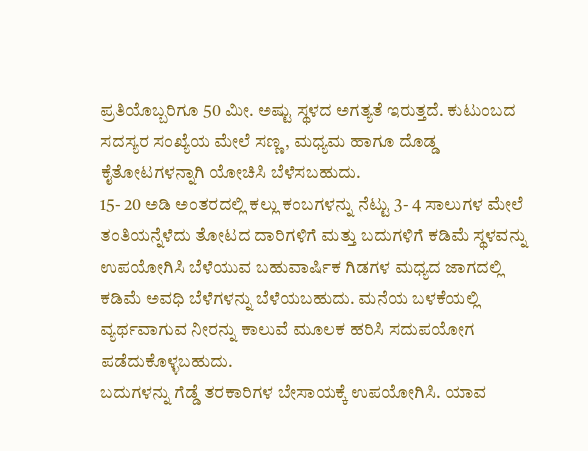ಪ್ರತಿಯೊಬ್ಬರಿಗೂ 50 ಮೀ. ಅಷ್ಟು ಸ್ಥಳದ ಅಗತ್ಯತೆ ಇರುತ್ತದೆ. ಕುಟುಂಬದ ಸದಸ್ಯರ ಸಂಖ್ಯೆಯ ಮೇಲೆ ಸಣ್ಣ, ಮಧ್ಯಮ ಹಾಗೂ ದೊಡ್ಡ ಕೈತೋಟಗಳನ್ನಾಗಿ ಯೋಚಿಸಿ ಬೆಳೆಸಬಹುದು.
15- 20 ಅಡಿ ಅಂತರದಲ್ಲಿ ಕಲ್ಲು ಕಂಬಗಳನ್ನು ನೆಟ್ಟು 3- 4 ಸಾಲುಗಳ ಮೇಲೆ ತಂತಿಯನ್ನೆಳೆದು ತೋಟದ ದಾರಿಗಳಿಗೆ ಮತ್ತು ಬದುಗಳಿಗೆ ಕಡಿಮೆ ಸ್ಥಳವನ್ನು ಉಪಯೋಗಿಸಿ ಬೆಳೆಯುವ ಬಹುವಾರ್ಷಿಕ ಗಿಡಗಳ ಮಧ್ಯದ ಜಾಗದಲ್ಲಿ ಕಡಿಮೆ ಅವಧಿ ಬೆಳೆಗಳನ್ನು ಬೆಳೆಯಬಹುದು. ಮನೆಯ ಬಳಕೆಯಲ್ಲಿ ವ್ಯರ್ಥವಾಗುವ ನೀರನ್ನು ಕಾಲುವೆ ಮೂಲಕ ಹರಿಸಿ ಸದುಪಯೋಗ ಪಡೆದುಕೊಳ್ಳಬಹುದು.
ಬದುಗಳನ್ನು ಗೆಡ್ಡೆ ತರಕಾರಿಗಳ ಬೇಸಾಯಕ್ಕೆ ಉಪಯೋಗಿಸಿ. ಯಾವ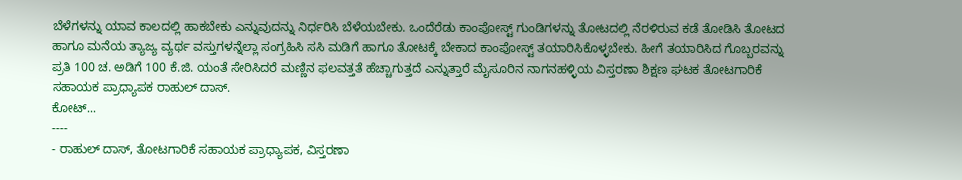ಬೆಳೆಗಳನ್ನು ಯಾವ ಕಾಲದಲ್ಲಿ ಹಾಕಬೇಕು ಎನ್ನುವುದನ್ನು ನಿರ್ಧರಿಸಿ ಬೆಳೆಯಬೇಕು. ಒಂದೆರೆಡು ಕಾಂಪೋಸ್ಟ್ ಗುಂಡಿಗಳನ್ನು ತೋಟದಲ್ಲಿ ನೆರಳಿರುವ ಕಡೆ ತೋಡಿಸಿ ತೋಟದ ಹಾಗೂ ಮನೆಯ ತ್ಯಾಜ್ಯ ವ್ಯರ್ಥ ವಸ್ತುಗಳನ್ನೆಲ್ಲಾ ಸಂಗ್ರಹಿಸಿ ಸಸಿ ಮಡಿಗೆ ಹಾಗೂ ತೋಟಕ್ಕೆ ಬೇಕಾದ ಕಾಂಪೋಸ್ಟ್ ತಯಾರಿಸಿಕೊಳ್ಳಬೇಕು. ಹೀಗೆ ತಯಾರಿಸಿದ ಗೊಬ್ಬರವನ್ನು ಪ್ರತಿ 100 ಚ. ಅಡಿಗೆ 100 ಕೆ.ಜಿ. ಯಂತೆ ಸೇರಿಸಿದರೆ ಮಣ್ಣಿನ ಫಲವತ್ತತೆ ಹೆಚ್ಚಾಗುತ್ತದೆ ಎನ್ನುತ್ತಾರೆ ಮೈಸೂರಿನ ನಾಗನಹಳ್ಳಿಯ ವಿಸ್ತರಣಾ ಶಿಕ್ಷಣ ಘಟಕ ತೋಟಗಾರಿಕೆ ಸಹಾಯಕ ಪ್ರಾಧ್ಯಾಪಕ ರಾಹುಲ್ ದಾಸ್.
ಕೋಟ್...
----
- ರಾಹುಲ್ ದಾಸ್, ತೋಟಗಾರಿಕೆ ಸಹಾಯಕ ಪ್ರಾಧ್ಯಾಪಕ, ವಿಸ್ತರಣಾ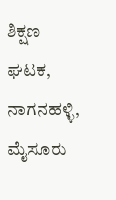ಶಿಕ್ಷಣ ಘಟಕ, ನಾಗನಹಳ್ಳಿ, ಮೈಸೂರು